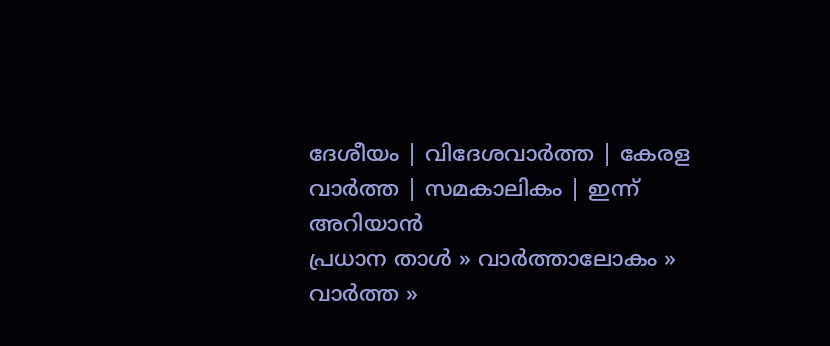ദേശീയം | വിദേശവാര്‍ത്ത | കേരള വാര്‍ത്ത | സമകാലികം | ഇന്ന് അറിയാന്‍
പ്രധാന താള്‍ » വാര്‍ത്താലോകം » വാര്‍ത്ത »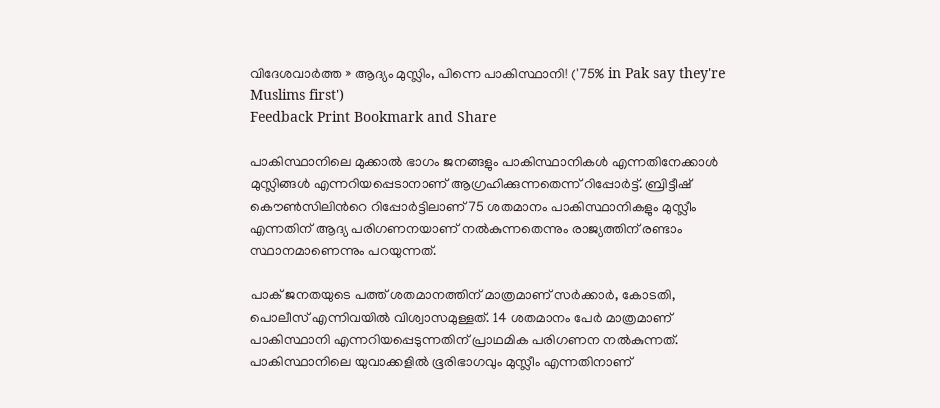വിദേശവാര്‍ത്ത » ആദ്യം മുസ്ലിം, പിന്നെ പാകിസ്ഥാനി! ('75% in Pak say they're Muslims first')
Feedback Print Bookmark and Share

പാകിസ്ഥാനിലെ മുക്കാല്‍ ഭാഗം ജനങ്ങളും പാകിസ്ഥാനികള്‍ എന്നതിനേക്കാള്‍ മുസ്ലിങ്ങള്‍ എന്നറിയപ്പെടാനാണ് ആഗ്രഹിക്കുന്നതെന്ന് റിപ്പോര്‍ട്ട്. ബ്രിട്ടീഷ് കൌണ്‍സിലിന്‍റെ റിപ്പോര്‍ട്ടിലാണ് 75 ശതമാനം പാകിസ്ഥാനികളും മുസ്ലീം എന്നതിന് ആദ്യ പരിഗണനയാണ് നല്‍കുന്നതെന്നും രാജ്യത്തിന് രണ്ടാം സ്ഥാനമാണെന്നും പറയുന്നത്.

പാക് ജനതയുടെ പത്ത് ശതമാനത്തിന് മാത്രമാണ് സര്‍ക്കാര്‍, കോടതി, പൊലീസ് എന്നിവയില്‍ വിശ്വാസമുള്ളത്. 14 ശതമാനം പേര്‍ മാത്രമാണ് പാകിസ്ഥാനി എന്നറിയപ്പെടുന്നതിന് പ്രാഥമിക പരിഗണന നല്‍കുന്നത്. പാകിസ്ഥാനിലെ യുവാക്കളില്‍ ഭൂരിഭാഗവും മുസ്ലീം എന്നതിനാണ്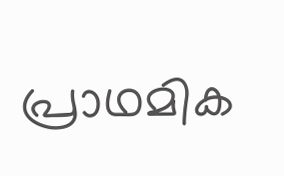പ്രാഥമിക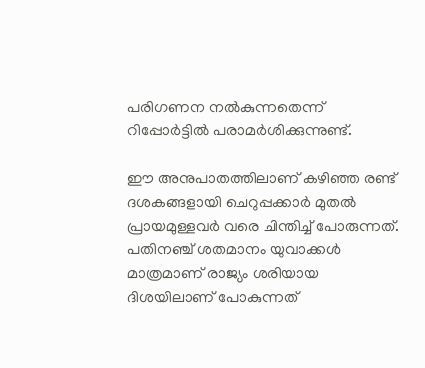പരിഗണന നല്‍കുന്നതെന്ന് റിപ്പോര്‍ട്ടില്‍ പരാമര്‍ശിക്കുന്നുണ്ട്.

ഈ അനുപാതത്തിലാണ് കഴിഞ്ഞ രണ്ട് ദശകങ്ങളായി ചെറുപ്പക്കാര്‍ മുതല്‍ പ്രായമുള്ളവര്‍ വരെ ചിന്തിച്ച് പോരുന്നത്. പതിനഞ്ച് ശതമാനം യുവാക്കള്‍ മാത്രമാണ് രാജ്യം ശരിയായ ദിശയിലാണ് പോകുന്നത്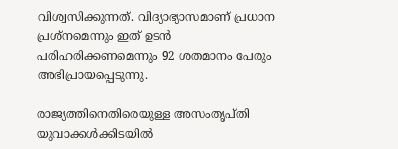വിശ്വസിക്കുന്നത്. വിദ്യാഭ്യാസമാണ് പ്രധാന പ്രശ്നമെന്നും ഇത് ഉടന്‍ പരിഹരിക്കണമെന്നും 92 ശതമാനം പേരും അഭിപ്രായപ്പെടുന്നു.

രാജ്യത്തിനെതിരെയുള്ള അസംതൃപ്തി യുവാക്കള്‍ക്കിടയില്‍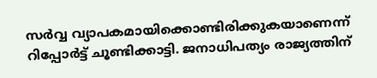സര്‍വ്വ വ്യാപകമായിക്കൊണ്ടിരിക്കുകയാണെന്ന് റിപ്പോര്‍ട്ട് ചൂണ്ടിക്കാട്ടി. ജനാധിപത്യം രാജ്യത്തിന്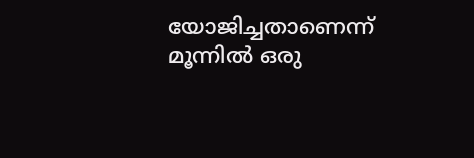യോജിച്ചതാണെന്ന് മൂന്നില്‍ ഒരു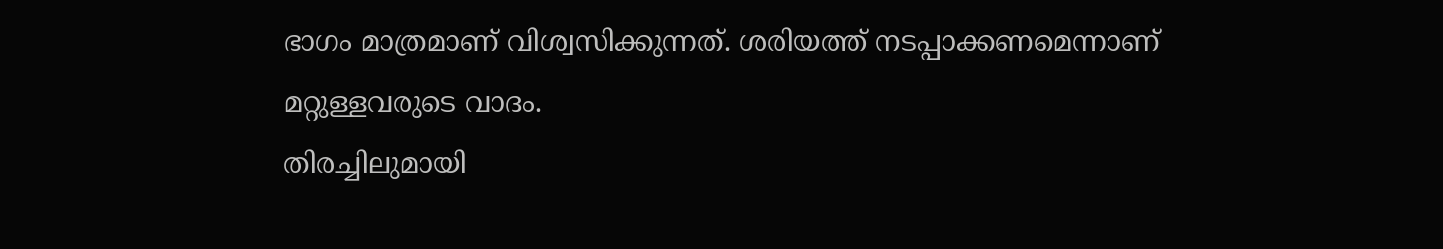ഭാഗം മാത്രമാണ് വിശ്വസിക്കുന്നത്. ശരിയത്ത് നടപ്പാക്കണമെന്നാണ് മറ്റുള്ളവരുടെ വാദം.
തിരച്ചിലുമായി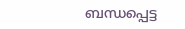ബന്ധപ്പെട്ട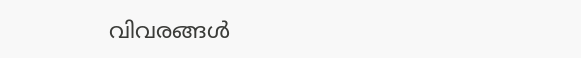വിവരങ്ങള്‍